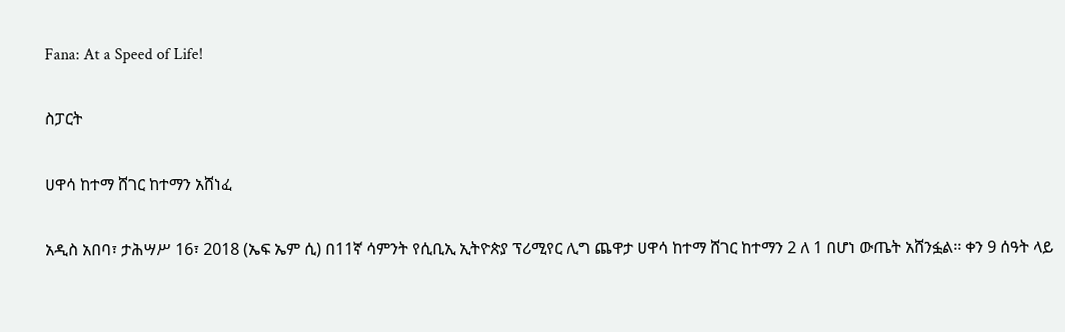Fana: At a Speed of Life!

ስፓርት

ሀዋሳ ከተማ ሸገር ከተማን አሸነፈ

አዲስ አበባ፣ ታሕሣሥ 16፣ 2018 (ኤፍ ኤም ሲ) በ11ኛ ሳምንት የሲቢኢ ኢትዮጵያ ፕሪሚየር ሊግ ጨዋታ ሀዋሳ ከተማ ሸገር ከተማን 2 ለ 1 በሆነ ውጤት አሸንፏል፡፡ ቀን 9 ሰዓት ላይ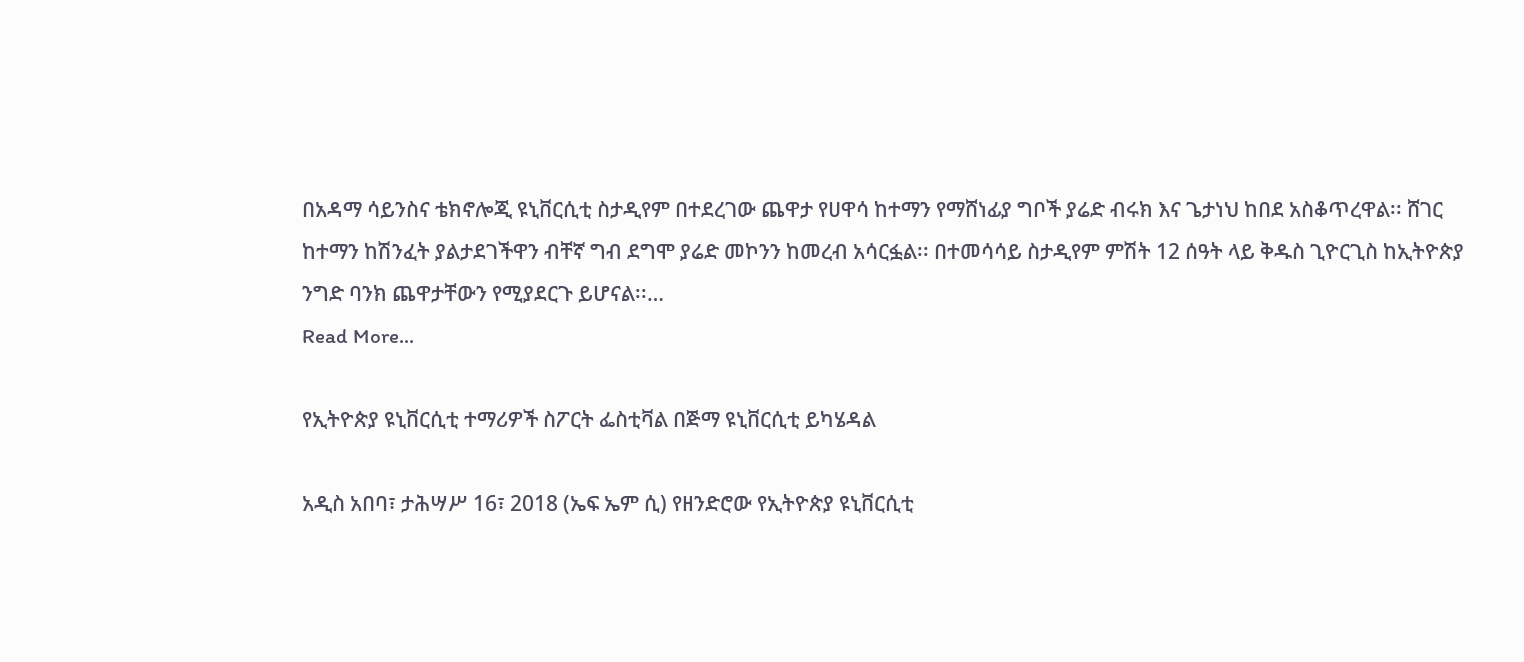በአዳማ ሳይንስና ቴክኖሎጂ ዩኒቨርሲቲ ስታዲየም በተደረገው ጨዋታ የሀዋሳ ከተማን የማሸነፊያ ግቦች ያሬድ ብሩክ እና ጌታነህ ከበደ አስቆጥረዋል፡፡ ሸገር ከተማን ከሽንፈት ያልታደገችዋን ብቸኛ ግብ ደግሞ ያሬድ መኮንን ከመረብ አሳርፏል፡፡ በተመሳሳይ ስታዲየም ምሽት 12 ሰዓት ላይ ቅዱስ ጊዮርጊስ ከኢትዮጵያ ንግድ ባንክ ጨዋታቸውን የሚያደርጉ ይሆናል፡፡…
Read More...

የኢትዮጵያ ዩኒቨርሲቲ ተማሪዎች ስፖርት ፌስቲቫል በጅማ ዩኒቨርሲቲ ይካሄዳል

አዲስ አበባ፣ ታሕሣሥ 16፣ 2018 (ኤፍ ኤም ሲ) የዘንድሮው የኢትዮጵያ ዩኒቨርሲቲ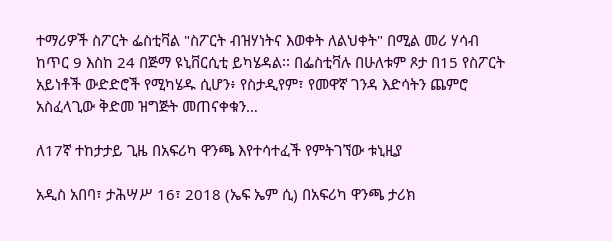ተማሪዎች ስፖርት ፌስቲቫል "ስፖርት ብዝሃነትና እወቀት ለልህቀት" በሚል መሪ ሃሳብ ከጥር 9 እስከ 24 በጅማ ዩኒቨርሲቲ ይካሄዳል፡፡ በፌስቲቫሉ በሁለቱም ጾታ በ15 የስፖርት አይነቶች ውድድሮች የሚካሄዱ ሲሆን፥ የስታዲየም፣ የመዋኛ ገንዳ እድሳትን ጨምሮ አስፈላጊው ቅድመ ዝግጅት መጠናቀቁን…

ለ17ኛ ተከታታይ ጊዜ በአፍሪካ ዋንጫ እየተሳተፈች የምትገኘው ቱኒዚያ

አዲስ አበባ፣ ታሕሣሥ 16፣ 2018 (ኤፍ ኤም ሲ) በአፍሪካ ዋንጫ ታሪክ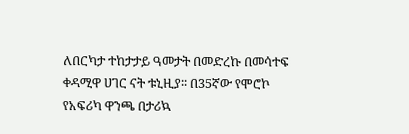ለበርካታ ተከታታይ ዓመታት በመድረኩ በመሳተፍ ቀዳሚዋ ሀገር ናት ቱኒዚያ፡፡ በ35ኛው የሞሮኮ የአፍሪካ ዋንጫ በታሪኳ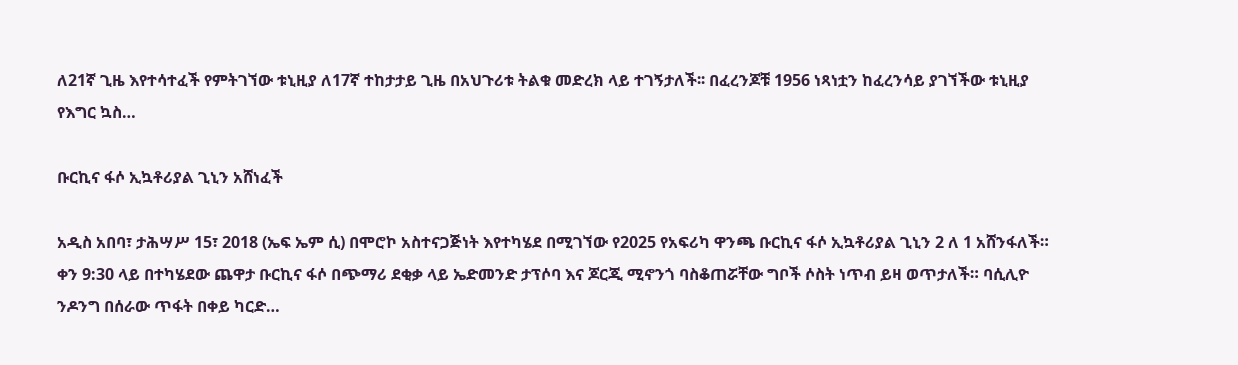ለ21ኛ ጊዜ እየተሳተፈች የምትገኘው ቱኒዚያ ለ17ኛ ተከታታይ ጊዜ በአህጉሪቱ ትልቁ መድረክ ላይ ተገኝታለች፡፡ በፈረንጆቹ 1956 ነጻነቷን ከፈረንሳይ ያገኘችው ቱኒዚያ የእግር ኳስ…

ቡርኪና ፋሶ ኢኳቶሪያል ጊኒን አሸነፈች

አዲስ አበባ፣ ታሕሣሥ 15፣ 2018 (ኤፍ ኤም ሲ) በሞሮኮ አስተናጋጅነት እየተካሄደ በሚገኘው የ2025 የአፍሪካ ዋንጫ ቡርኪና ፋሶ ኢኳቶሪያል ጊኒን 2 ለ 1 አሸንፋለች። ቀን 9:30 ላይ በተካሄደው ጨዋታ ቡርኪና ፋሶ በጭማሪ ደቂቃ ላይ ኤድመንድ ታፕሶባ እና ጆርጂ ሚኖንጎ ባስቆጠሯቸው ግቦች ሶስት ነጥብ ይዛ ወጥታለች። ባሲሊዮ ንዶንግ በሰራው ጥፋት በቀይ ካርድ…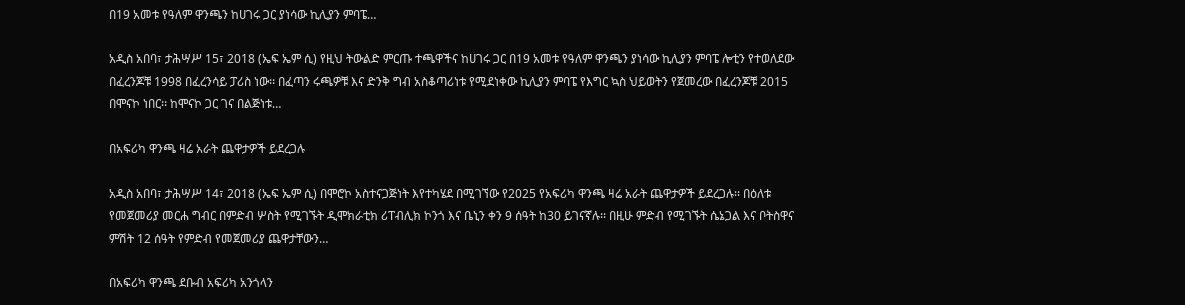በ19 አመቱ የዓለም ዋንጫን ከሀገሩ ጋር ያነሳው ኪሊያን ምባፔ…

አዲስ አበባ፣ ታሕሣሥ 15፣ 2018 (ኤፍ ኤም ሲ) የዚህ ትውልድ ምርጡ ተጫዋችና ከሀገሩ ጋር በ19 አመቱ የዓለም ዋንጫን ያነሳው ኪሊያን ምባፔ ሎቲን የተወለደው በፈረንጆቹ 1998 በፈረንሳይ ፓሪስ ነው፡፡ በፈጣን ሩጫዎቹ እና ድንቅ ግብ አስቆጣሪነቱ የሚደነቀው ኪሊያን ምባፔ የእግር ኳስ ህይወትን የጀመረው በፈረንጆቹ 2015 በሞናኮ ነበር፡፡ ከሞናኮ ጋር ገና በልጅነቱ…

በአፍሪካ ዋንጫ ዛሬ አራት ጨዋታዎች ይደረጋሉ

አዲስ አበባ፣ ታሕሣሥ 14፣ 2018 (ኤፍ ኤም ሲ) በሞሮኮ አስተናጋጅነት እየተካሄደ በሚገኘው የ2025 የአፍሪካ ዋንጫ ዛሬ አራት ጨዋታዎች ይደረጋሉ፡፡ በዕለቱ የመጀመሪያ መርሐ ግብር በምድብ ሦስት የሚገኙት ዲሞክራቲክ ሪፐብሊክ ኮንጎ እና ቤኒን ቀን 9 ሰዓት ከ30 ይገናኛሉ፡፡ በዚሁ ምድብ የሚገኙት ሴኔጋል እና ቦትስዋና ምሽት 12 ሰዓት የምድብ የመጀመሪያ ጨዋታቸውን…

በአፍሪካ ዋንጫ ደቡብ አፍሪካ አንጎላን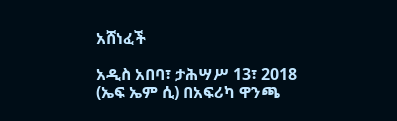አሸነፈች

አዲስ አበባ፣ ታሕሣሥ 13፣ 2018 (ኤፍ ኤም ሲ) በአፍሪካ ዋንጫ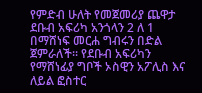የምድብ ሁለት የመጀመሪያ ጨዋታ ደቡብ አፍሪካ አንጎላን 2 ለ 1 በማሸነፍ መርሐ ግብሩን በድል ጀምራለች፡፡ የደቡብ አፍሪካን የማሸነፊያ ግቦች ኦስዊን አፖሊስ እና ለይል ፎስተር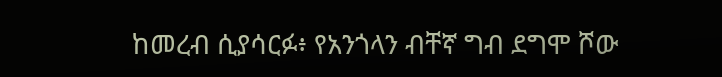ከመረብ ሲያሳርፉ፥ የአንጎላን ብቸኛ ግብ ደግሞ ሾው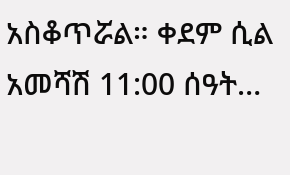አስቆጥሯል። ቀደም ሲል አመሻሽ 11:00 ሰዓት…